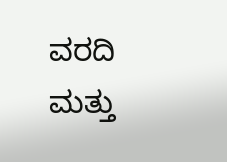ವರದಿ ಮತ್ತು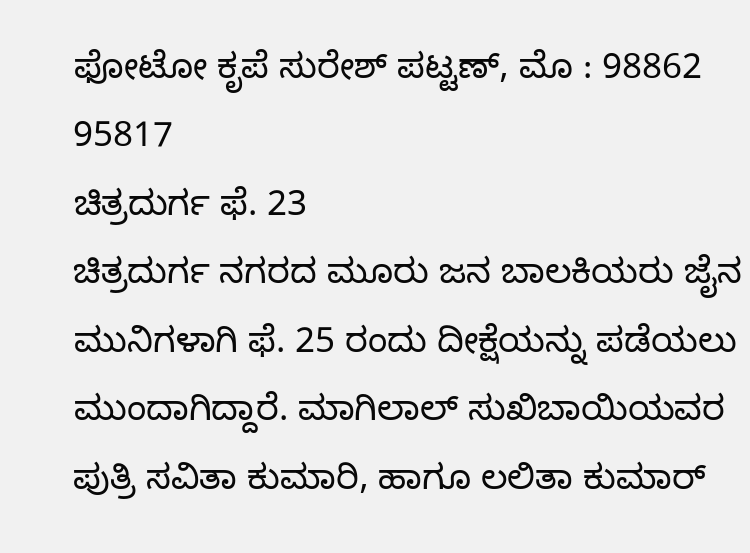ಫೋಟೋ ಕೃಪೆ ಸುರೇಶ್ ಪಟ್ಟಣ್, ಮೊ : 98862 95817
ಚಿತ್ರದುರ್ಗ ಫೆ. 23
ಚಿತ್ರದುರ್ಗ ನಗರದ ಮೂರು ಜನ ಬಾಲಕಿಯರು ಜೈನ ಮುನಿಗಳಾಗಿ ಫೆ. 25 ರಂದು ದೀಕ್ಷೆಯನ್ನು ಪಡೆಯಲು ಮುಂದಾಗಿದ್ದಾರೆ. ಮಾಗಿಲಾಲ್ ಸುಖಿಬಾಯಿಯವರ ಪುತ್ರಿ ಸವಿತಾ ಕುಮಾರಿ, ಹಾಗೂ ಲಲಿತಾ ಕುಮಾರ್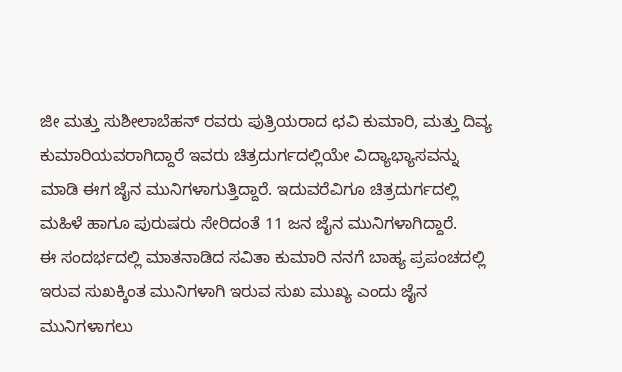ಜೀ ಮತ್ತು ಸುಶೀಲಾಬೆಹನ್ ರವರು ಪುತ್ರಿಯರಾದ ಛವಿ ಕುಮಾರಿ, ಮತ್ತು ದಿವ್ಯ ಕುಮಾರಿಯವರಾಗಿದ್ದಾರೆ ಇವರು ಚಿತ್ರದುರ್ಗದಲ್ಲಿಯೇ ವಿದ್ಯಾಭ್ಯಾಸವನ್ನು ಮಾಡಿ ಈಗ ಜೈನ ಮುನಿಗಳಾಗುತ್ತಿದ್ದಾರೆ. ಇದುವರೆವಿಗೂ ಚಿತ್ರದುರ್ಗದಲ್ಲಿ ಮಹಿಳೆ ಹಾಗೂ ಪುರುಷರು ಸೇರಿದಂತೆ 11 ಜನ ಜೈನ ಮುನಿಗಳಾಗಿದ್ದಾರೆ.
ಈ ಸಂದರ್ಭದಲ್ಲಿ ಮಾತನಾಡಿದ ಸವಿತಾ ಕುಮಾರಿ ನನಗೆ ಬಾಹ್ಯ ಪ್ರಪಂಚದಲ್ಲಿ ಇರುವ ಸುಖಕ್ಕಿಂತ ಮುನಿಗಳಾಗಿ ಇರುವ ಸುಖ ಮುಖ್ಯ ಎಂದು ಜೈನ ಮುನಿಗಳಾಗಲು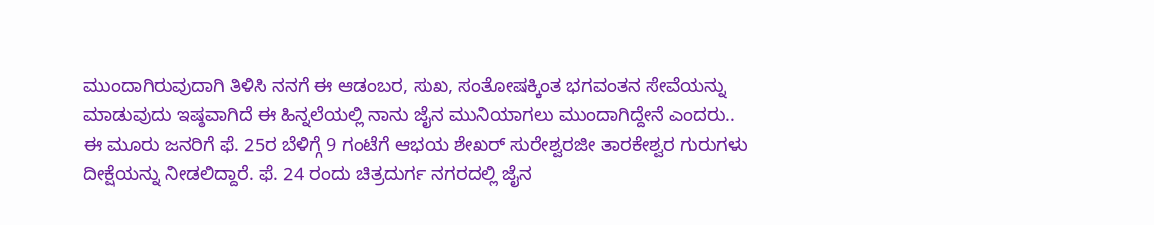ಮುಂದಾಗಿರುವುದಾಗಿ ತಿಳಿಸಿ ನನಗೆ ಈ ಆಡಂಬರ, ಸುಖ, ಸಂತೋಷಕ್ಕಿಂತ ಭಗವಂತನ ಸೇವೆಯನ್ನು ಮಾಡುವುದು ಇಷ್ಠವಾಗಿದೆ ಈ ಹಿನ್ನಲೆಯಲ್ಲಿ ನಾನು ಜೈನ ಮುನಿಯಾಗಲು ಮುಂದಾಗಿದ್ದೇನೆ ಎಂದರು..
ಈ ಮೂರು ಜನರಿಗೆ ಫೆ. 25ರ ಬೆಳಿಗ್ಗೆ 9 ಗಂಟೆಗೆ ಆಭಯ ಶೇಖರ್ ಸುರೇಶ್ವರಜೀ ತಾರಕೇಶ್ವರ ಗುರುಗಳು ದೀಕ್ಷೆಯನ್ನು ನೀಡಲಿದ್ದಾರೆ. ಫೆ. 24 ರಂದು ಚಿತ್ರದುರ್ಗ ನಗರದಲ್ಲಿ ಜೈನ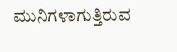ಮುನಿಗಳಾಗುತ್ತಿರುವ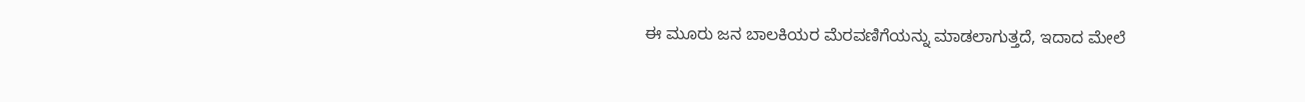ಈ ಮೂರು ಜನ ಬಾಲಕಿಯರ ಮೆರವಣಿಗೆಯನ್ನು ಮಾಡಲಾಗುತ್ತದೆ, ಇದಾದ ಮೇಲೆ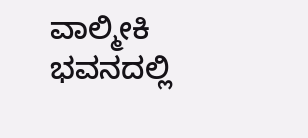ವಾಲ್ಮೀಕಿ ಭವನದಲ್ಲಿ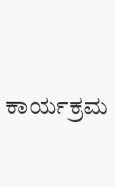ಕಾರ್ಯಕ್ರಮ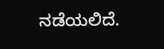ನಡೆಯಲಿದೆ.